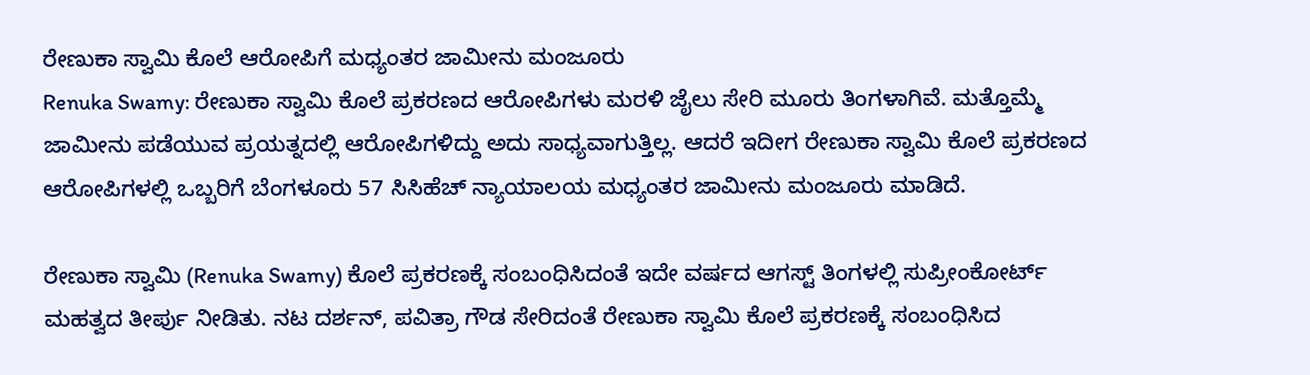ರೇಣುಕಾ ಸ್ವಾಮಿ ಕೊಲೆ ಆರೋಪಿಗೆ ಮಧ್ಯಂತರ ಜಾಮೀನು ಮಂಜೂರು
Renuka Swamy: ರೇಣುಕಾ ಸ್ವಾಮಿ ಕೊಲೆ ಪ್ರಕರಣದ ಆರೋಪಿಗಳು ಮರಳಿ ಜೈಲು ಸೇರಿ ಮೂರು ತಿಂಗಳಾಗಿವೆ. ಮತ್ತೊಮ್ಮೆ ಜಾಮೀನು ಪಡೆಯುವ ಪ್ರಯತ್ನದಲ್ಲಿ ಆರೋಪಿಗಳಿದ್ದು ಅದು ಸಾಧ್ಯವಾಗುತ್ತಿಲ್ಲ. ಆದರೆ ಇದೀಗ ರೇಣುಕಾ ಸ್ವಾಮಿ ಕೊಲೆ ಪ್ರಕರಣದ ಆರೋಪಿಗಳಲ್ಲಿ ಒಬ್ಬರಿಗೆ ಬೆಂಗಳೂರು 57 ಸಿಸಿಹೆಚ್ ನ್ಯಾಯಾಲಯ ಮಧ್ಯಂತರ ಜಾಮೀನು ಮಂಜೂರು ಮಾಡಿದೆ.

ರೇಣುಕಾ ಸ್ವಾಮಿ (Renuka Swamy) ಕೊಲೆ ಪ್ರಕರಣಕ್ಕೆ ಸಂಬಂಧಿಸಿದಂತೆ ಇದೇ ವರ್ಷದ ಆಗಸ್ಟ್ ತಿಂಗಳಲ್ಲಿ ಸುಪ್ರೀಂಕೋರ್ಟ್ ಮಹತ್ವದ ತೀರ್ಪು ನೀಡಿತು. ನಟ ದರ್ಶನ್, ಪವಿತ್ರಾ ಗೌಡ ಸೇರಿದಂತೆ ರೇಣುಕಾ ಸ್ವಾಮಿ ಕೊಲೆ ಪ್ರಕರಣಕ್ಕೆ ಸಂಬಂಧಿಸಿದ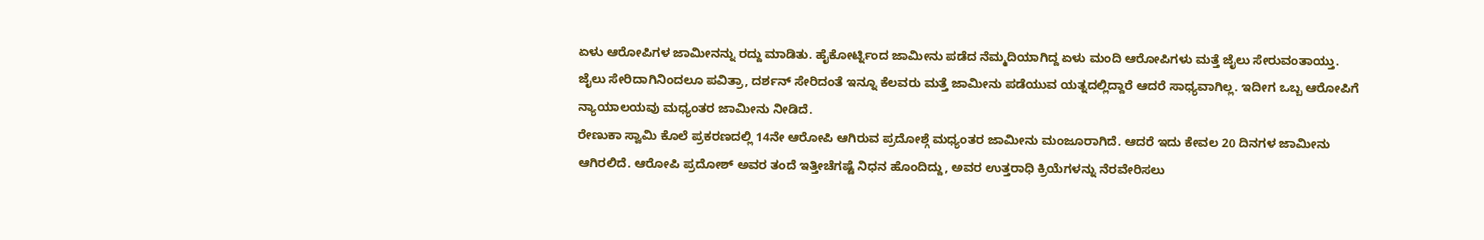ಏಳು ಆರೋಪಿಗಳ ಜಾಮೀನನ್ನು ರದ್ದು ಮಾಡಿತು. ಹೈಕೋರ್ಟ್ನಿಂದ ಜಾಮೀನು ಪಡೆದ ನೆಮ್ಮದಿಯಾಗಿದ್ದ ಏಳು ಮಂದಿ ಆರೋಪಿಗಳು ಮತ್ತೆ ಜೈಲು ಸೇರುವಂತಾಯ್ತು. ಜೈಲು ಸೇರಿದಾಗಿನಿಂದಲೂ ಪವಿತ್ರಾ, ದರ್ಶನ್ ಸೇರಿದಂತೆ ಇನ್ನೂ ಕೆಲವರು ಮತ್ತೆ ಜಾಮೀನು ಪಡೆಯುವ ಯತ್ನದಲ್ಲಿದ್ದಾರೆ ಆದರೆ ಸಾಧ್ಯವಾಗಿಲ್ಲ. ಇದೀಗ ಒಬ್ಬ ಆರೋಪಿಗೆ ನ್ಯಾಯಾಲಯವು ಮಧ್ಯಂತರ ಜಾಮೀನು ನೀಡಿದೆ.
ರೇಣುಕಾ ಸ್ವಾಮಿ ಕೊಲೆ ಪ್ರಕರಣದಲ್ಲಿ 14ನೇ ಆರೋಪಿ ಆಗಿರುವ ಪ್ರದೋಶ್ಗೆ ಮಧ್ಯಂತರ ಜಾಮೀನು ಮಂಜೂರಾಗಿದೆ. ಆದರೆ ಇದು ಕೇವಲ 20 ದಿನಗಳ ಜಾಮೀನು ಆಗಿರಲಿದೆ. ಆರೋಪಿ ಪ್ರದೋಶ್ ಅವರ ತಂದೆ ಇತ್ತೀಚೆಗಷ್ಟೆ ನಿಧನ ಹೊಂದಿದ್ದು, ಅವರ ಉತ್ತರಾಧಿ ಕ್ರಿಯೆಗಳನ್ನು ನೆರವೇರಿಸಲು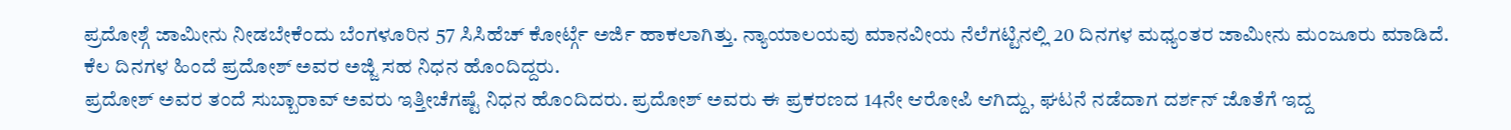ಪ್ರದೋಶ್ಗೆ ಜಾಮೀನು ನೀಡಬೇಕೆಂದು ಬೆಂಗಳೂರಿನ 57 ಸಿಸಿಹೆಚ್ ಕೋರ್ಟ್ಗೆ ಅರ್ಜಿ ಹಾಕಲಾಗಿತ್ತು. ನ್ಯಾಯಾಲಯವು ಮಾನವೀಯ ನೆಲೆಗಟ್ಟಿನಲ್ಲಿ 20 ದಿನಗಳ ಮಧ್ಯಂತರ ಜಾಮೀನು ಮಂಜೂರು ಮಾಡಿದೆ. ಕೆಲ ದಿನಗಳ ಹಿಂದೆ ಪ್ರದೋಶ್ ಅವರ ಅಜ್ಜಿ ಸಹ ನಿಧನ ಹೊಂದಿದ್ದರು.
ಪ್ರದೋಶ್ ಅವರ ತಂದೆ ಸುಬ್ಬಾರಾವ್ ಅವರು ಇತ್ತೀಚೆಗಷ್ಟೆ ನಿಧನ ಹೊಂದಿದರು. ಪ್ರದೋಶ್ ಅವರು ಈ ಪ್ರಕರಣದ 14ನೇ ಆರೋಪಿ ಆಗಿದ್ದು, ಘಟನೆ ನಡೆದಾಗ ದರ್ಶನ್ ಜೊತೆಗೆ ಇದ್ದ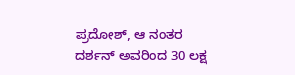ಪ್ರದೋಶ್, ಆ ನಂತರ ದರ್ಶನ್ ಅವರಿಂದ 30 ಲಕ್ಷ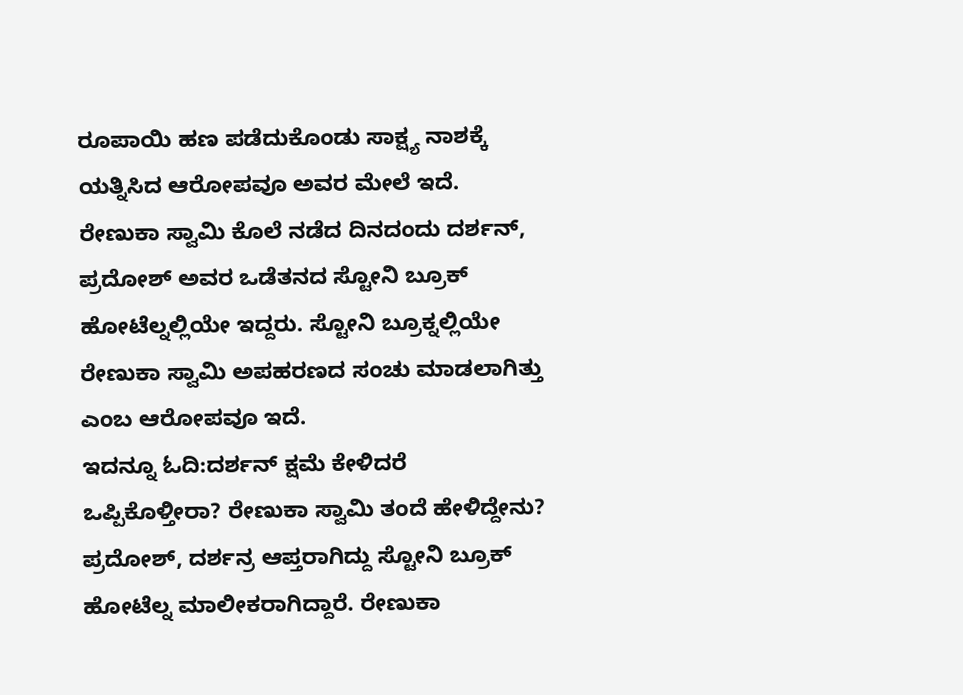ರೂಪಾಯಿ ಹಣ ಪಡೆದುಕೊಂಡು ಸಾಕ್ಷ್ಯ ನಾಶಕ್ಕೆ ಯತ್ನಿಸಿದ ಆರೋಪವೂ ಅವರ ಮೇಲೆ ಇದೆ. ರೇಣುಕಾ ಸ್ವಾಮಿ ಕೊಲೆ ನಡೆದ ದಿನದಂದು ದರ್ಶನ್, ಪ್ರದೋಶ್ ಅವರ ಒಡೆತನದ ಸ್ಟೋನಿ ಬ್ರೂಕ್ ಹೋಟೆಲ್ನಲ್ಲಿಯೇ ಇದ್ದರು. ಸ್ಟೋನಿ ಬ್ರೂಕ್ನಲ್ಲಿಯೇ ರೇಣುಕಾ ಸ್ವಾಮಿ ಅಪಹರಣದ ಸಂಚು ಮಾಡಲಾಗಿತ್ತು ಎಂಬ ಆರೋಪವೂ ಇದೆ.
ಇದನ್ನೂ ಓದಿ:ದರ್ಶನ್ ಕ್ಷಮೆ ಕೇಳಿದರೆ ಒಪ್ಪಿಕೊಳ್ತೀರಾ? ರೇಣುಕಾ ಸ್ವಾಮಿ ತಂದೆ ಹೇಳಿದ್ದೇನು?
ಪ್ರದೋಶ್, ದರ್ಶನ್ರ ಆಪ್ತರಾಗಿದ್ದು ಸ್ಟೋನಿ ಬ್ರೂಕ್ ಹೋಟೆಲ್ನ ಮಾಲೀಕರಾಗಿದ್ದಾರೆ. ರೇಣುಕಾ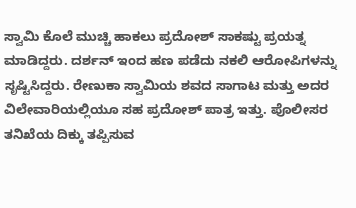ಸ್ವಾಮಿ ಕೊಲೆ ಮುಚ್ಚಿ ಹಾಕಲು ಪ್ರದೋಶ್ ಸಾಕಷ್ಟು ಪ್ರಯತ್ನ ಮಾಡಿದ್ದರು. ದರ್ಶನ್ ಇಂದ ಹಣ ಪಡೆದು ನಕಲಿ ಆರೋಪಿಗಳನ್ನು ಸೃಷ್ಟಿಸಿದ್ದರು. ರೇಣುಕಾ ಸ್ವಾಮಿಯ ಶವದ ಸಾಗಾಟ ಮತ್ತು ಅದರ ವಿಲೇವಾರಿಯಲ್ಲಿಯೂ ಸಹ ಪ್ರದೋಶ್ ಪಾತ್ರ ಇತ್ತು. ಪೊಲೀಸರ ತನಿಖೆಯ ದಿಕ್ಕು ತಪ್ಪಿಸುವ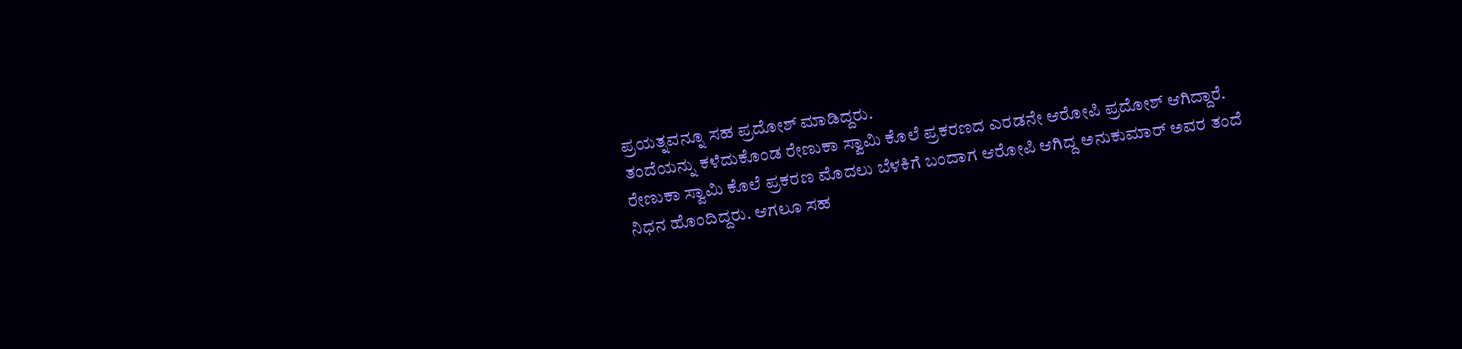ಪ್ರಯತ್ನವನ್ನೂ ಸಹ ಪ್ರದೋಶ್ ಮಾಡಿದ್ದರು.
ತಂದೆಯನ್ನು ಕಳೆದುಕೊಂಡ ರೇಣುಕಾ ಸ್ವಾಮಿ ಕೊಲೆ ಪ್ರಕರಣದ ಎರಡನೇ ಆರೋಪಿ ಪ್ರದೋಶ್ ಆಗಿದ್ದಾರೆ. ರೇಣುಕಾ ಸ್ವಾಮಿ ಕೊಲೆ ಪ್ರಕರಣ ಮೊದಲು ಬೆಳಕಿಗೆ ಬಂದಾಗ ಆರೋಪಿ ಆಗಿದ್ದ ಅನುಕುಮಾರ್ ಅವರ ತಂದೆ ನಿಧನ ಹೊಂದಿದ್ದರು. ಆಗಲೂ ಸಹ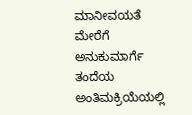ಮಾನೀವಯತೆ ಮೇರೆಗೆ ಅನುಕುಮಾರ್ಗೆ ತಂದೆಯ ಅಂತಿಮಕ್ರಿಯೆಯಲ್ಲಿ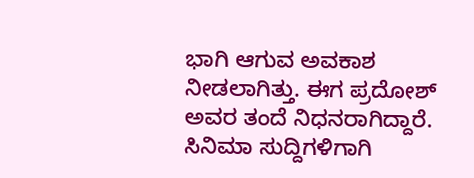ಭಾಗಿ ಆಗುವ ಅವಕಾಶ ನೀಡಲಾಗಿತ್ತು. ಈಗ ಪ್ರದೋಶ್ ಅವರ ತಂದೆ ನಿಧನರಾಗಿದ್ದಾರೆ.
ಸಿನಿಮಾ ಸುದ್ದಿಗಳಿಗಾಗಿ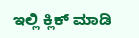ಇಲ್ಲಿ ಕ್ಲಿಕ್ ಮಾಡಿ